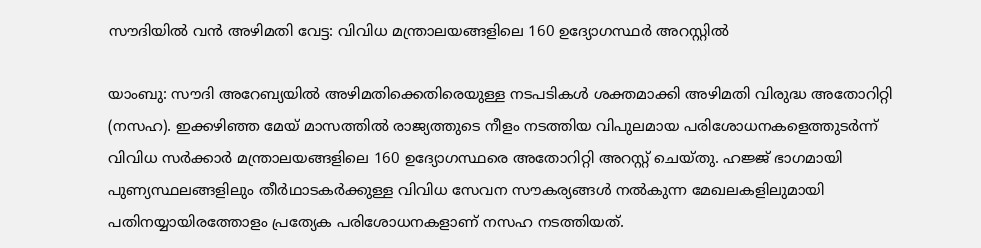സൗദിയിൽ വൻ അഴിമതി വേട്ട: വിവിധ മന്ത്രാലയങ്ങളിലെ 160 ഉദ്യോഗസ്ഥർ അറസ്റ്റിൽ

യാംബു: സൗദി അറേബ്യയിൽ അഴിമതിക്കെതിരെയുള്ള നടപടികൾ ശക്തമാക്കി അഴിമതി വിരുദ്ധ അതോറിറ്റി (നസഹ). ഇക്കഴിഞ്ഞ മേയ് മാസത്തിൽ രാജ്യത്തുടെ നീളം നടത്തിയ വിപുലമായ പരിശോധനകളെത്തുടർന്ന് വിവിധ സർക്കാർ മന്ത്രാലയങ്ങളിലെ 160 ഉദ്യോഗസ്ഥരെ അതോറിറ്റി അറസ്റ്റ് ചെയ്തു. ഹജ്ജ് ഭാഗമായി പുണ്യസ്ഥലങ്ങളിലും തീർഥാടകർക്കുള്ള വിവിധ സേവന സൗകര്യങ്ങൾ നൽകുന്ന മേഖലകളിലുമായി പതിനയ്യായിരത്തോളം പ്രത്യേക പരിശോധനകളാണ് നസഹ നടത്തിയത്.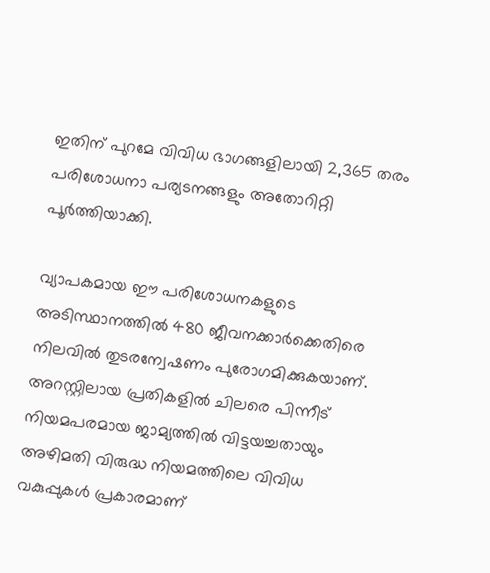ഇതിന് പുറമേ വിവിധ ഭാഗങ്ങളിലായി 2,365 തരം പരിശോധനാ പര്യടനങ്ങളും അതോറിറ്റി പൂർത്തിയാക്കി.

വ്യാപകമായ ഈ പരിശോധനകളുടെ അടിസ്ഥാനത്തിൽ 480 ജീവനക്കാർക്കെതിരെ നിലവിൽ തുടരന്വേഷണം പുരോഗമിക്കുകയാണ്. അറസ്റ്റിലായ പ്രതികളിൽ ചിലരെ പിന്നീട് നിയമപരമായ ജാമ്യത്തിൽ വിട്ടയച്ചതായും അഴിമതി വിരുദ്ധ നിയമത്തിലെ വിവിധ വകുപ്പുകൾ പ്രകാരമാണ്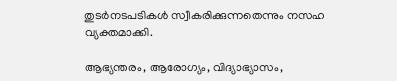തുടർനടപടികൾ സ്വീകരിക്കുന്നതെന്നും നസഹ വ്യക്തമാക്കി.

ആഭ്യന്തരം, ആരോഗ്യം, വിദ്യാഭ്യാസം,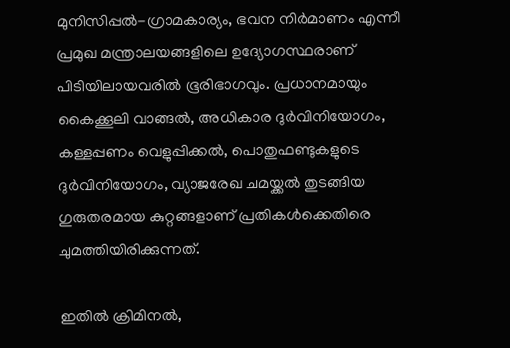മുനിസിപ്പൽ-ഗ്രാമകാര്യം, ഭവന നിർമാണം എന്നീ പ്രമുഖ മന്ത്രാലയങ്ങളിലെ ഉദ്യോഗസ്ഥരാണ് പിടിയിലായവരിൽ ഭൂരിഭാഗവും. പ്രധാനമായും കൈക്കൂലി വാങ്ങൽ, അധികാര ദുർവിനിയോഗം, കള്ളപ്പണം വെളുപ്പിക്കൽ, പൊതുഫണ്ടുകളുടെ ദുർവിനിയോഗം, വ്യാജരേഖ ചമയ്ക്കൽ തുടങ്ങിയ ഗുരുതരമായ കുറ്റങ്ങളാണ് പ്രതികൾക്കെതിരെ ചുമത്തിയിരിക്കുന്നത്.

ഇതിൽ ക്രിമിനൽ,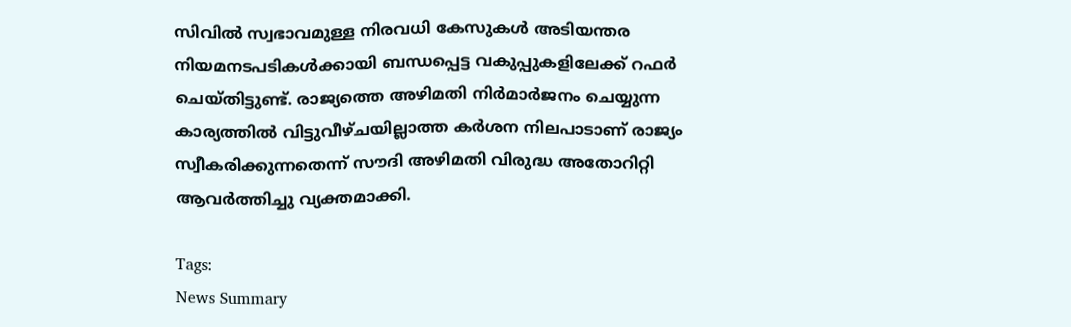സിവിൽ സ്വഭാവമുള്ള നിരവധി കേസുകൾ അടിയന്തര നിയമനടപടികൾക്കായി ബന്ധപ്പെട്ട വകുപ്പുകളിലേക്ക് റഫർ ചെയ്തിട്ടുണ്ട്. രാജ്യത്തെ അഴിമതി നിർമാർജനം ചെയ്യുന്ന കാര്യത്തിൽ വിട്ടുവീഴ്ചയില്ലാത്ത കർശന നിലപാടാണ് രാജ്യം സ്വീകരിക്കുന്നതെന്ന് സൗദി അഴിമതി വിരുദ്ധ അതോറിറ്റി ആവർത്തിച്ചു വ്യക്തമാക്കി.

Tags:
News Summary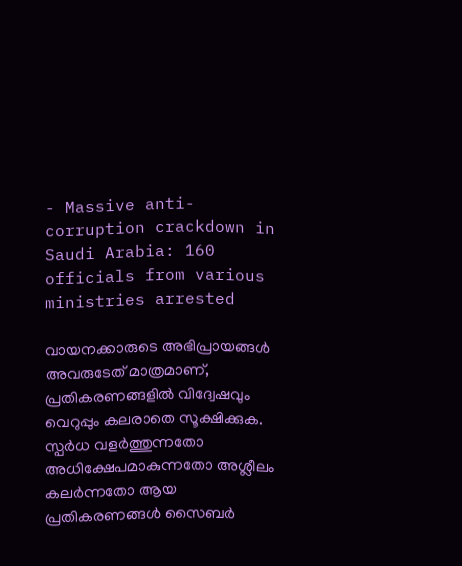- Massive anti-corruption crackdown in Saudi Arabia: 160 officials from various ministries arrested

വായനക്കാരുടെ അഭിപ്രായങ്ങള്‍ അവരുടേത് മാത്രമാണ്, പ്രതികരണങ്ങളിൽ വിദ്വേഷവും വെറുപ്പും കലരാതെ സൂക്ഷിക്കുക. സ്പർധ വളർത്തുന്നതോ അധിക്ഷേപമാകുന്നതോ അശ്ലീലം കലർന്നതോ ആയ പ്രതികരണങ്ങൾ സൈബർ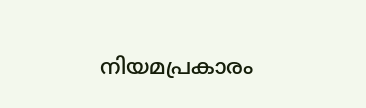നിയമപ്രകാരം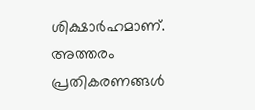ശിക്ഷാർഹമാണ്. അത്തരം പ്രതികരണങ്ങൾ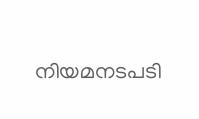നിയമനടപടി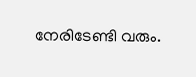നേരിടേണ്ടി വരും.